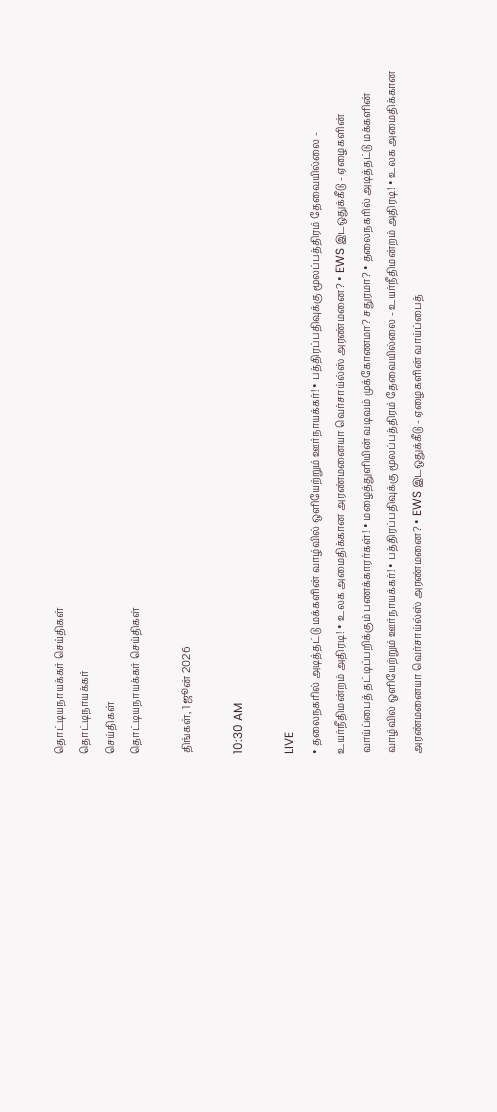தொட்டியநாயக்கர் செய்திகள்
தொட்டிநாயக்கர்
செய்திகள்
தொட்டியநாயக்கர் செய்திகள்

திங்கள், 1 ஜூன் 2026

10:30 AM

LIVE
• தலைநகரில் அடித்தட்டு மக்களின் வாழ்வில் ஒளியேற்றும் ஊர்நாயக்கர்! • பத்திரப்பதிவுக்கு மூலப்பத்திரம் தேவையில்லை - உயர்நீதிமன்றம் அதிரடி! • உலக அமைதிக்கான அரண்மனையா வெர்சாய்ல்ஸ் அரண்மனை? • EWS இடஒதுக்கீடு - ஏழைகளின் வாய்ப்பைத் தட்டிப்பறிக்கும் பணக்காரர்கள்! • மழைத்துளியின் வடிவம் முக்கோணமா? சதுரமா? • தலைநகரில் அடித்தட்டு மக்களின் வாழ்வில் ஒளியேற்றும் ஊர்நாயக்கர்! • பத்திரப்பதிவுக்கு மூலப்பத்திரம் தேவையில்லை - உயர்நீதிமன்றம் அதிரடி! • உலக அமைதிக்கான அரண்மனையா வெர்சாய்ல்ஸ் அரண்மனை? • EWS இடஒதுக்கீடு - ஏழைகளின் வாய்ப்பைத்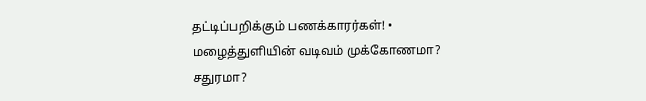தட்டிப்பறிக்கும் பணக்காரர்கள்! • மழைத்துளியின் வடிவம் முக்கோணமா? சதுரமா?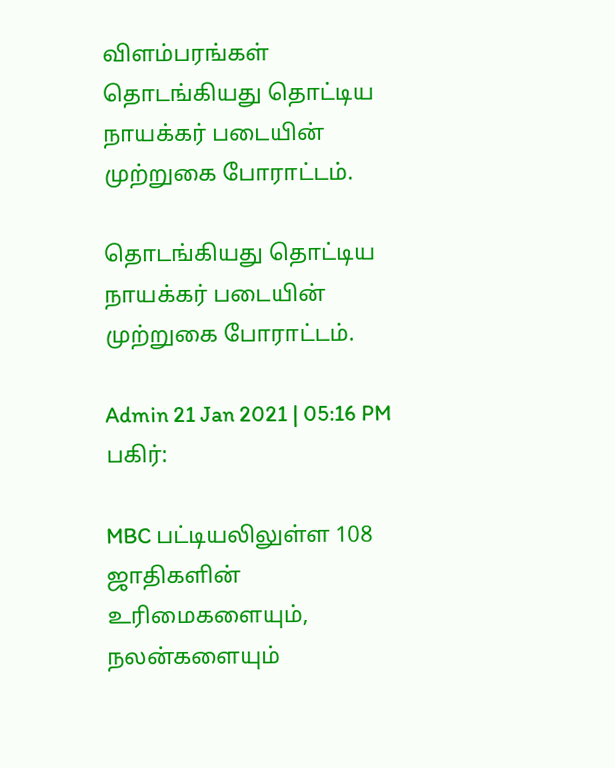விளம்பரங்கள்
தொடங்கியது தொட்டிய நாயக்கர் படையின் முற்றுகை போராட்டம்.

தொடங்கியது தொட்டிய நாயக்கர் படையின் முற்றுகை போராட்டம்.

Admin 21 Jan 2021 | 05:16 PM
பகிர்:

MBC பட்டியலிலுள்ள 108 ஜாதிகளின் உரிமைகளையும், நலன்களையும்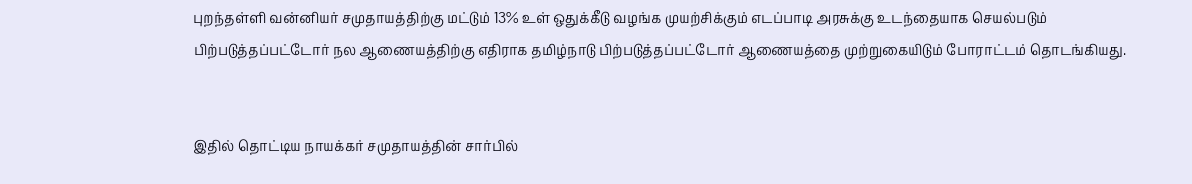புறந்தள்ளி வன்னியர் சமுதாயத்திற்கு மட்டும் 13% உள் ஒதுக்கீடு வழங்க முயற்சிக்கும் எடப்பாடி அரசுக்கு உடந்தையாக செயல்படும் பிற்படுத்தப்பட்டோர் நல ஆணையத்திற்கு எதிராக தமிழ்நாடு பிற்படுத்தப்பட்டோர் ஆணையத்தை முற்றுகையிடும் போராட்டம் தொடங்கியது.


இதில் தொட்டிய நாயக்கர் சமுதாயத்தின் சார்பில்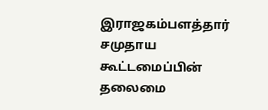இராஜகம்பளத்தார் சமுதாய கூட்டமைப்பின் தலைமை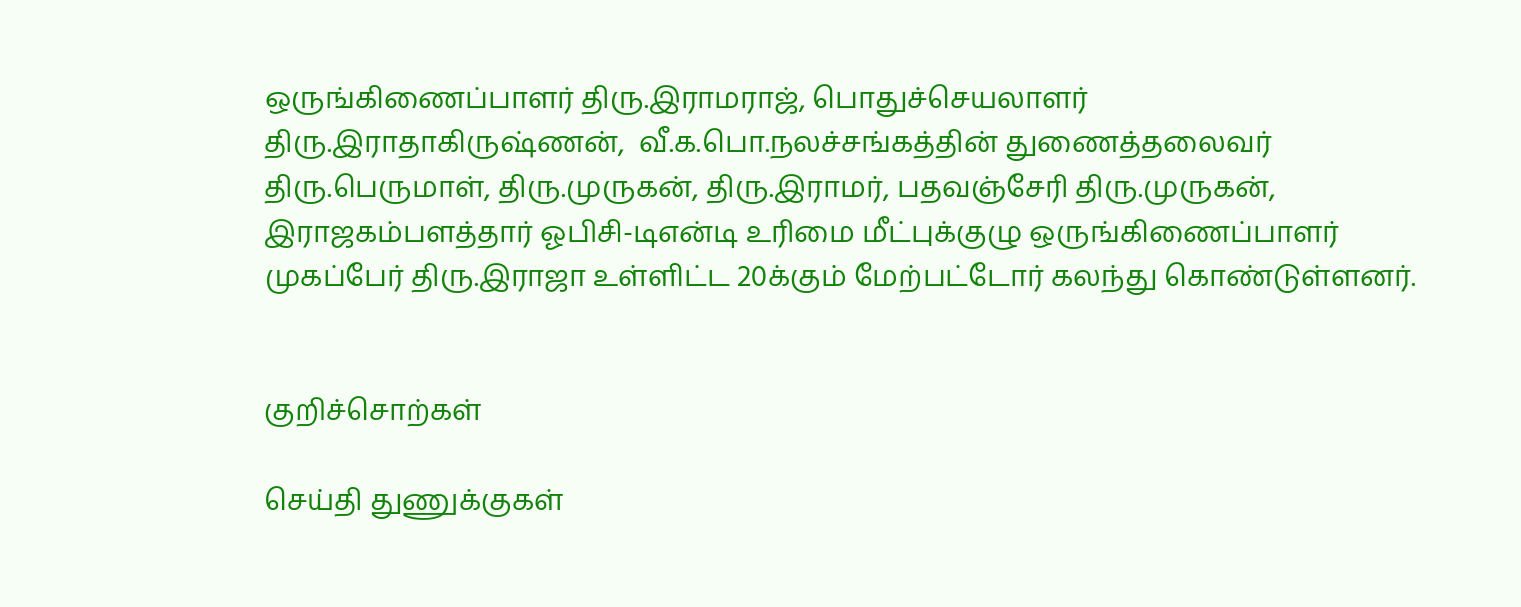ஒருங்கிணைப்பாளர் திரு.இராமராஜ், பொதுச்செயலாளர் திரு.இராதாகிருஷ்ணன்,  வீ.க.பொ.நலச்சங்கத்தின் துணைத்தலைவர் திரு.பெருமாள், திரு.முருகன், திரு.இராமர், பதவஞ்சேரி திரு.முருகன், இராஜகம்பளத்தார் ஓபிசி-டிஎன்டி உரிமை மீட்புக்குழு ஒருங்கிணைப்பாளர் முகப்பேர் திரு.இராஜா உள்ளிட்ட 20க்கும் மேற்பட்டோர் கலந்து கொண்டுள்ளனர்.


குறிச்சொற்கள்

செய்தி துணுக்குகள்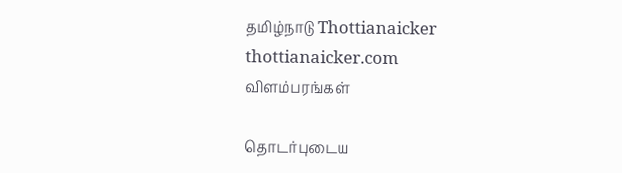தமிழ்நாடு Thottianaicker thottianaicker.com
விளம்பரங்கள்

தொடர்புடைய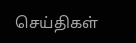செய்திகள்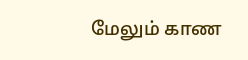மேலும் காண